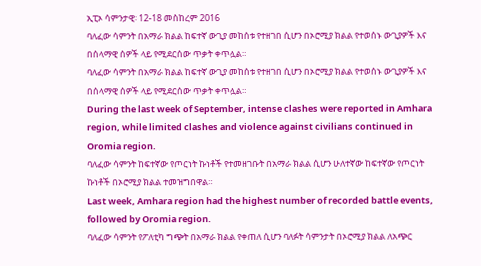ኢፒኦ ሳምንታዊ፡ 12-18 መስከረም 2016
ባለፈው ሳምንት በአማራ ክልል ከፍተኛ ውጊያ መከሰቱ የተዘገበ ሲሆን በኦሮሚያ ክልል የተወሰኑ ውጊያዎች እና በሰላማዊ ሰዎች ላይ የሚደርሰው ጥቃት ቀጥሏል።
ባለፈው ሳምንት በአማራ ክልል ከፍተኛ ውጊያ መከሰቱ የተዘገበ ሲሆን በኦሮሚያ ክልል የተወሰኑ ውጊያዎች እና በሰላማዊ ሰዎች ላይ የሚደርሰው ጥቃት ቀጥሏል።
During the last week of September, intense clashes were reported in Amhara region, while limited clashes and violence against civilians continued in Oromia region.
ባለፈው ሳምንት ከፍተኛው የጦርነት ኩነቶች የተመዘገቡት በአማራ ክልል ሲሆን ሁለተኛው ከፍተኛው የጦርነት ኩነቶች በኦሮሚያ ክልል ተመዝግበዋል።
Last week, Amhara region had the highest number of recorded battle events, followed by Oromia region.
ባለፈው ሳምንት የፖለቲካ ግጭት በአማራ ክልል የቀጠለ ሲሆን ባለፉት ሳምንታት በኦሮሚያ ክልል ለአጭር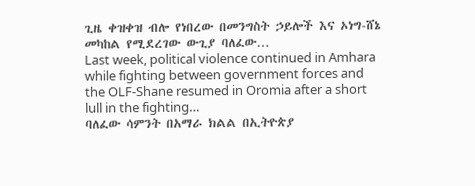ጊዜ ቀዝቀዝ ብሎ የነበረው በመንግስት ኃይሎች እና ኦነግ-ሸኔ መካከል የሚደረገው ውጊያ ባለፈው…
Last week, political violence continued in Amhara while fighting between government forces and the OLF-Shane resumed in Oromia after a short lull in the fighting…
ባለፈው ሳምንት በአማራ ክልል በኢትዮጵያ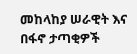መከላከያ ሠራዊት እና በፋኖ ታጣቂዎች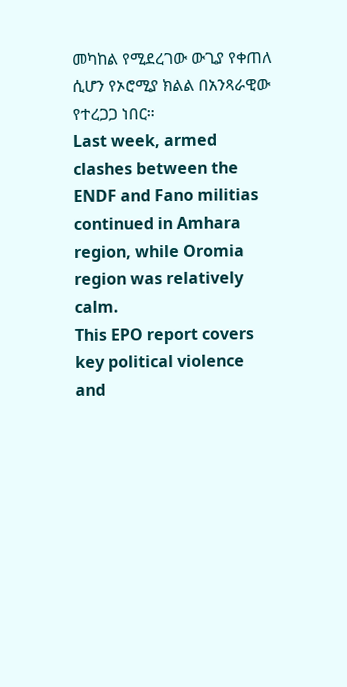መካከል የሚደረገው ውጊያ የቀጠለ ሲሆን የኦሮሚያ ክልል በአንጻራዊው የተረጋጋ ነበር።
Last week, armed clashes between the ENDF and Fano militias continued in Amhara region, while Oromia region was relatively calm.
This EPO report covers key political violence and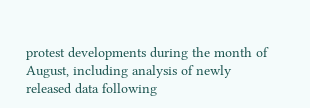protest developments during the month of August, including analysis of newly released data following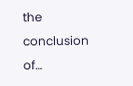the conclusion of…